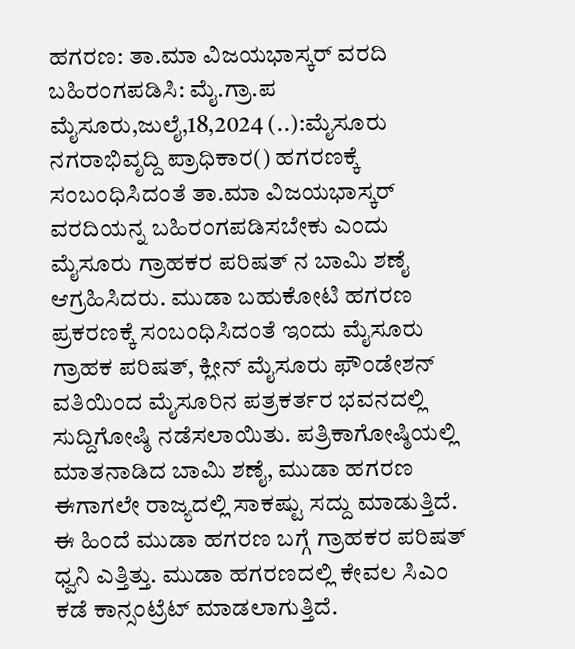ಹಗರಣ: ತಾ.ಮಾ ವಿಜಯಭಾಸ್ಕರ್ ವರದಿ ಬಹಿರಂಗಪಡಿಸಿ: ಮೈ.ಗ್ರಾ.ಪ ಮೈಸೂರು,ಜುಲೈ,18,2024 (..):ಮೈಸೂರು ನಗರಾಭಿವೃದ್ದಿ ಪ್ರಾಧಿಕಾರ() ಹಗರಣಕ್ಕೆ ಸಂಬಂಧಿಸಿದಂತೆ ತಾ.ಮಾ ವಿಜಯಭಾಸ್ಕರ್ ವರದಿಯನ್ನ ಬಹಿರಂಗಪಡಿಸಬೇಕು ಎಂದು ಮೈಸೂರು ಗ್ರಾಹಕರ ಪರಿಷತ್ ನ ಬಾಮಿ ಶಣೈ ಆಗ್ರಹಿಸಿದರು. ಮುಡಾ ಬಹುಕೋಟಿ ಹಗರಣ ಪ್ರಕರಣಕ್ಕೆ ಸಂಬಂಧಿಸಿದಂತೆ ಇಂದು ಮೈಸೂರು ಗ್ರಾಹಕ ಪರಿಷತ್, ಕ್ಲೀನ್ ಮೈಸೂರು ಫೌಂಡೇಶನ್ ವತಿಯಿಂದ ಮೈಸೂರಿನ ಪತ್ರಕರ್ತರ ಭವನದಲ್ಲಿ ಸುದ್ದಿಗೋಷ್ಠಿ ನಡೆಸಲಾಯಿತು. ಪತ್ರಿಕಾಗೋಷ್ಠಿಯಲ್ಲಿ ಮಾತನಾಡಿದ ಬಾಮಿ ಶಣೈ, ಮುಡಾ ಹಗರಣ ಈಗಾಗಲೇ ರಾಜ್ಯದಲ್ಲಿ ಸಾಕಷ್ಟು ಸದ್ದು ಮಾಡುತ್ತಿದೆ. ಈ ಹಿಂದೆ ಮುಡಾ ಹಗರಣ ಬಗ್ಗೆ ಗ್ರಾಹಕರ ಪರಿಷತ್ ಧ್ವನಿ ಎತ್ತಿತ್ತು. ಮುಡಾ ಹಗರಣದಲ್ಲಿ ಕೇವಲ ಸಿಎಂ ಕಡೆ ಕಾನ್ಸಂಟ್ರೆಟ್ ಮಾಡಲಾಗುತ್ತಿದೆ.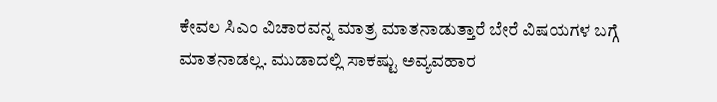ಕೇವಲ ಸಿಎಂ ವಿಚಾರವನ್ನ ಮಾತ್ರ ಮಾತನಾಡುತ್ತಾರೆ ಬೇರೆ ವಿಷಯಗಳ ಬಗ್ಗೆ ಮಾತನಾಡಲ್ಲ. ಮುಡಾದಲ್ಲಿ ಸಾಕಷ್ಟು ಅವ್ಯವಹಾರ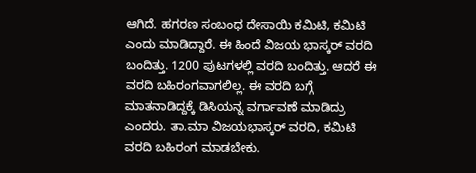ಆಗಿದೆ. ಹಗರಣ ಸಂಬಂಧ ದೇಸಾಯಿ ಕಮಿಟಿ, ಕಮಿಟಿ ಎಂದು ಮಾಡಿದ್ದಾರೆ. ಈ ಹಿಂದೆ ವಿಜಯ ಭಾಸ್ಕರ್ ವರದಿ ಬಂದಿತ್ತು. 1200 ಪುಟಗಳಲ್ಲಿ ವರದಿ ಬಂದಿತ್ತು. ಆದರೆ ಈ ವರದಿ ಬಹಿರಂಗವಾಗಲಿಲ್ಲ. ಈ ವರದಿ ಬಗ್ಗೆ ಮಾತನಾಡಿದ್ದಕ್ಕೆ ಡಿಸಿಯನ್ನ ವರ್ಗಾವಣೆ ಮಾಡಿದ್ರು ಎಂದರು. ತಾ.ಮಾ ವಿಜಯಭಾಸ್ಕರ್ ವರದಿ, ಕಮಿಟಿ ವರದಿ ಬಹಿರಂಗ ಮಾಡಬೇಕು.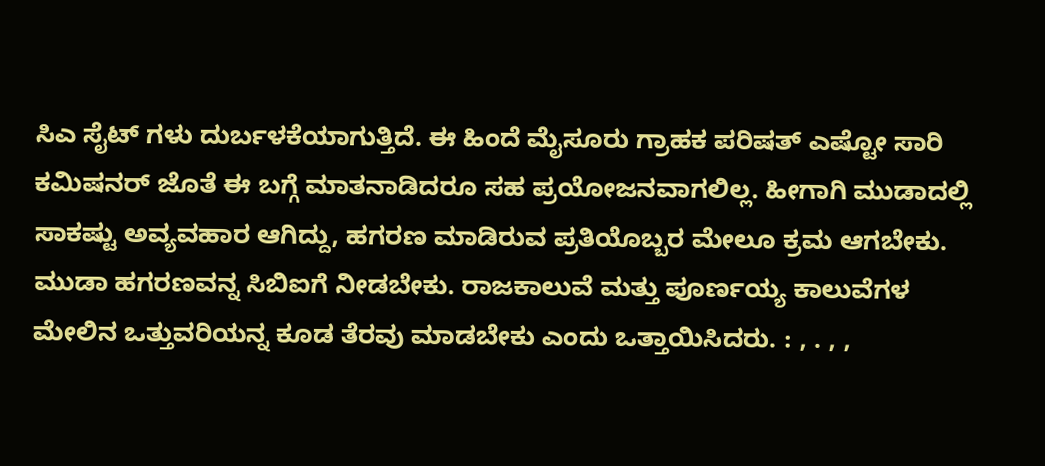ಸಿಎ ಸೈಟ್ ಗಳು ದುರ್ಬಳಕೆಯಾಗುತ್ತಿದೆ. ಈ ಹಿಂದೆ ಮೈಸೂರು ಗ್ರಾಹಕ ಪರಿಷತ್ ಎಷ್ಟೋ ಸಾರಿ ಕಮಿಷನರ್ ಜೊತೆ ಈ ಬಗ್ಗೆ ಮಾತನಾಡಿದರೂ ಸಹ ಪ್ರಯೋಜನವಾಗಲಿಲ್ಲ. ಹೀಗಾಗಿ ಮುಡಾದಲ್ಲಿ ಸಾಕಷ್ಟು ಅವ್ಯವಹಾರ ಆಗಿದ್ದು, ಹಗರಣ ಮಾಡಿರುವ ಪ್ರತಿಯೊಬ್ಬರ ಮೇಲೂ ಕ್ರಮ ಆಗಬೇಕು. ಮುಡಾ ಹಗರಣವನ್ನ ಸಿಬಿಐಗೆ ನೀಡಬೇಕು. ರಾಜಕಾಲುವೆ ಮತ್ತು ಪೂರ್ಣಯ್ಯ ಕಾಲುವೆಗಳ ಮೇಲಿನ ಒತ್ತುವರಿಯನ್ನ ಕೂಡ ತೆರವು ಮಾಡಬೇಕು ಎಂದು ಒತ್ತಾಯಿಸಿದರು. : , . , ,